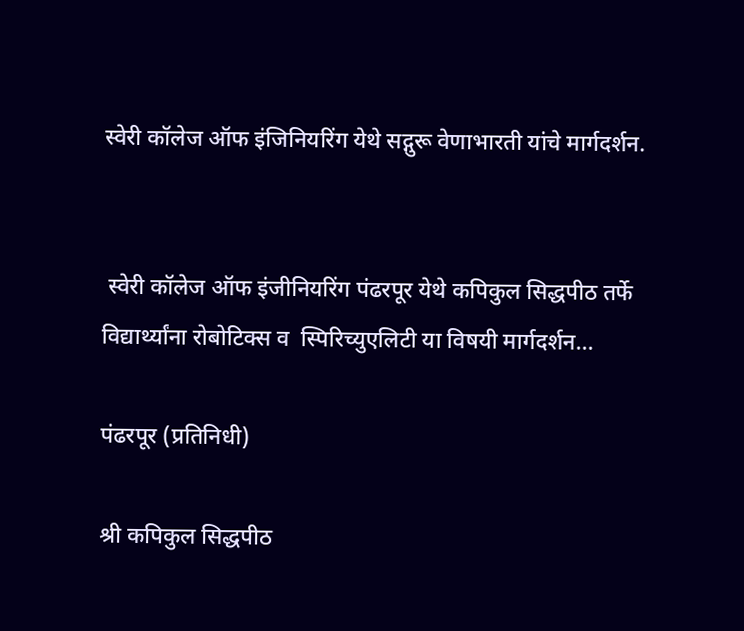स्वेरी कॉलेज ऑफ इंजिनियरिंग येथे सद्गुरू वेणाभारती यांचे मार्गदर्शन.


 स्वेरी कॉलेज ऑफ इंजीनियरिंग पंढरपूर येथे कपिकुल सिद्धपीठ तर्फे विद्यार्थ्यांना रोबोटिक्स व  स्पिरिच्युएलिटी या विषयी मार्गदर्शन...

पंढरपूर (प्रतिनिधी)

श्री कपिकुल सिद्धपीठ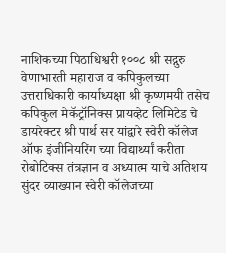नाशिकच्या पिठाधिश्वरी १००८ श्री सद्गुरु वेणाभारती महाराज व कपिकुलच्या उत्तराधिकारी कार्याध्यक्षा श्री कृष्णमयी तसेच कपिकुल मेकॅट्रॉनिक्स प्रायव्हेट लिमिटेड चे डायरेक्टर श्री पार्थ सर यांद्वारे स्वेरी कॉलेज ऑफ इंजीनियरिंग च्या विद्यार्थ्यां करीता रोबोटिक्स तंत्रज्ञान व अध्यात्म याचे अतिशय सुंदर व्याख्यान स्वेरी कॉलेजच्या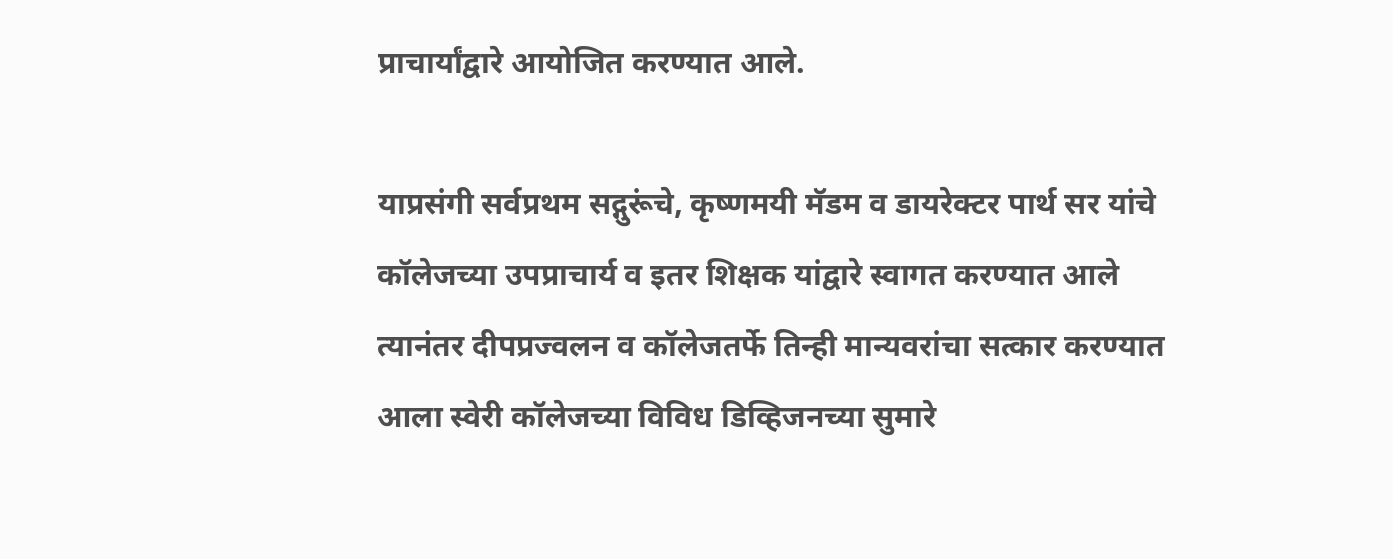प्राचार्यांद्वारे आयोजित करण्यात आले.

याप्रसंगी सर्वप्रथम सद्गुरूंचे, कृष्णमयी मॅडम व डायरेक्टर पार्थ सर यांचे कॉलेजच्या उपप्राचार्य व इतर शिक्षक यांद्वारे स्वागत करण्यात आले त्यानंतर दीपप्रज्वलन व कॉलेजतर्फे तिन्ही मान्यवरांचा सत्कार करण्यात आला स्वेरी कॉलेजच्या विविध डिव्हिजनच्या सुमारे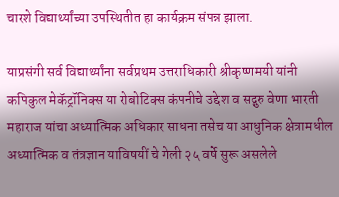चारशे विद्यार्थ्यांच्या उपस्थितीत हा कार्यक्रम संपन्न झाला.

याप्रसंगी सर्व विद्यार्थ्यांना सर्वप्रथम उत्तराधिकारी श्रीकृष्णमयी यांनी कपिकुल मेकॅट्रॉनिक्स या रोबोटिक्स कंपनीचे उद्देश व सद्गुरु वेणा भारती महाराज यांचा अध्यात्मिक अधिकार साधना तसेच या आधुनिक क्षेत्रामधील अध्यात्मिक व तंत्रज्ञान याविषयीं चे गेली २५ वर्षे सुरू असलेले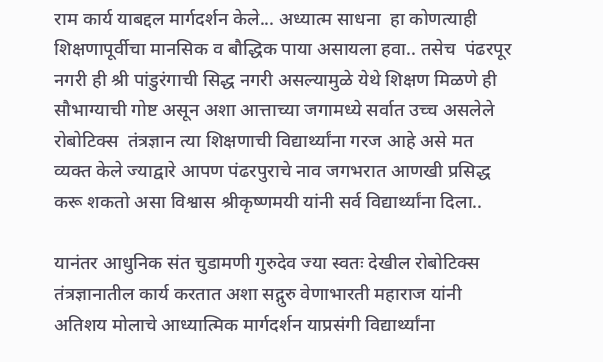राम कार्य याबद्दल मार्गदर्शन केले... अध्यात्म साधना  हा कोणत्याही शिक्षणापूर्वीचा मानसिक व बौद्धिक पाया असायला हवा.. तसेच  पंढरपूर नगरी ही श्री पांडुरंगाची सिद्ध नगरी असल्यामुळे येथे शिक्षण मिळणे ही सौभाग्याची गोष्ट असून अशा आत्ताच्या जगामध्ये सर्वात उच्च असलेले रोबोटिक्स  तंत्रज्ञान त्या शिक्षणाची विद्यार्थ्यांना गरज आहे असे मत व्यक्त केले ज्याद्वारे आपण पंढरपुराचे नाव जगभरात आणखी प्रसिद्ध  करू शकतो असा विश्वास श्रीकृष्णमयी यांनी सर्व विद्यार्थ्यांना दिला..

यानंतर आधुनिक संत चुडामणी गुरुदेव ज्या स्वतः देखील रोबोटिक्स तंत्रज्ञानातील कार्य करतात अशा सद्गुरु वेणाभारती महाराज यांनी अतिशय मोलाचे आध्यात्मिक मार्गदर्शन याप्रसंगी विद्यार्थ्यांना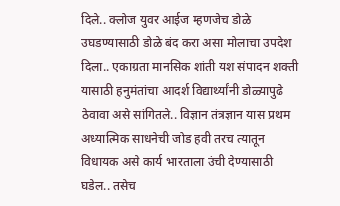दिले.. क्लोज युवर आईज म्हणजेच डोळे उघडण्यासाठी डोळे बंद करा असा मोलाचा उपदेश दिला.. एकाग्रता मानसिक शांती यश संपादन शक्ती यासाठी हनुमंतांचा आदर्श विद्यार्थ्यांनी डोळ्यापुढे ठेवावा असे सांगितले.. विज्ञान तंत्रज्ञान यास प्रथम अध्यात्मिक साधनेची जोड हवी तरच त्यातून विधायक असे कार्य भारताला उंची देण्यासाठी घडेल.. तसेच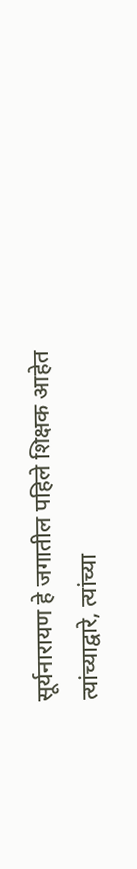सूर्यनारायण हे जगातील पहिले शिक्षक आहेत त्यांच्याद्वारे, त्यांच्या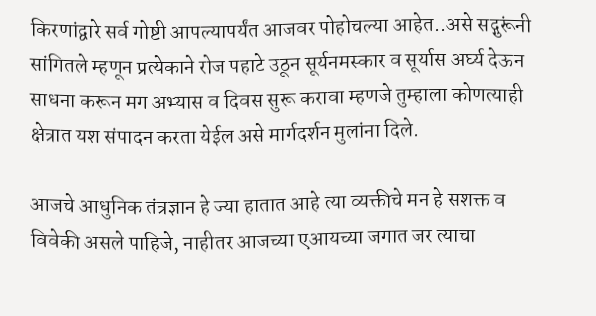किरणांद्वारे सर्व गोष्टी आपल्यापर्यंत आजवर पोहोचल्या आहेत..असे सद्गुरूंनी सांगितले म्हणून प्रत्येकाने रोज पहाटे उठून सूर्यनमस्कार व सूर्यास अर्घ्य देऊन साधना करून मग अभ्यास व दिवस सुरू करावा म्हणजे तुम्हाला कोणत्याही क्षेत्रात यश संपादन करता येईल असे मार्गदर्शन मुलांना दिले.

आजचे आधुनिक तंत्रज्ञान हे ज्या हातात आहे त्या व्यक्तीचे मन हे सशक्त व विवेकी असले पाहिजे, नाहीतर आजच्या एआयच्या जगात जर त्याचा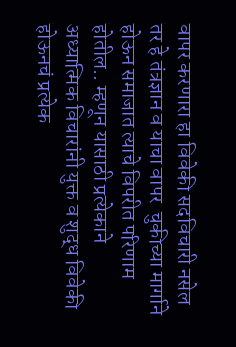वापर करणारा हा विवेकी सदविचारी नसेल तर हे तंत्रज्ञान व याचा वापर  चुकीच्या मार्गाने होऊन समाजात त्याचे विपरीत परिणाम होतील.. म्हणून यासाठी प्रत्येकाने अध्यात्मिक विचारांनी युक्त व शुद्ध विवेकी होऊनचं प्रत्येक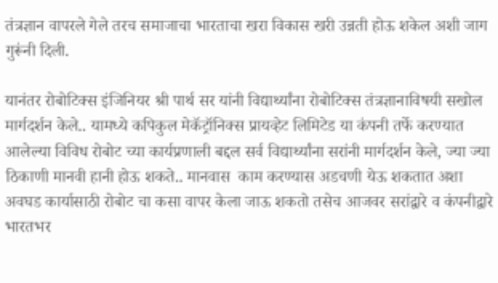तंत्रज्ञान वापरले गेले तरच समाजाचा भारताचा खरा विकास खरी उन्नती होऊ शकेल अशी जाग गुरूंनी दिली.

यानंतर रोबोटिक्स इंजिनियर श्री पार्थ सर यांनी विद्यार्थ्यांना रोबोटिक्स तंत्रज्ञानाविषयी सखोल मार्गदर्शन केले.. यामध्ये कपिकुल मेकॅट्रॉनिक्स प्रायव्हेट लिमिटेड या कंपनी तर्फे करण्यात आलेल्या विविध रोबोट च्या कार्यप्रणाली बद्दल सर्व विद्यार्थ्यांना सरांनी मार्गदर्शन केले, ज्या ज्या ठिकाणी मानवी हानी होऊ शकते.. मानवास  काम करण्यास अडचणी येऊ शकतात अशा अवघड कार्यासाठी रोबोट चा कसा वापर केला जाऊ शकतो तसेच आजवर सरांद्वारे व कंपनीद्वारे भारतभर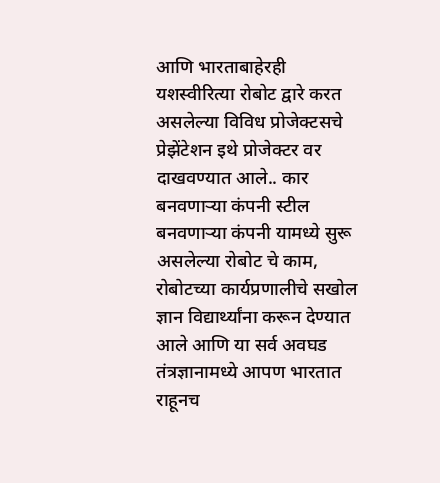आणि भारताबाहेरही  यशस्वीरित्या रोबोट द्वारे करत असलेल्या विविध प्रोजेक्टसचे प्रेझेंटेशन इथे प्रोजेक्टर वर दाखवण्यात आले.. कार बनवणाऱ्या कंपनी स्टील बनवणाऱ्या कंपनी यामध्ये सुरू असलेल्या रोबोट चे काम, रोबोटच्या कार्यप्रणालीचे सखोल ज्ञान विद्यार्थ्यांना करून देण्यात आले आणि या सर्व अवघड तंत्रज्ञानामध्ये आपण भारतात राहूनच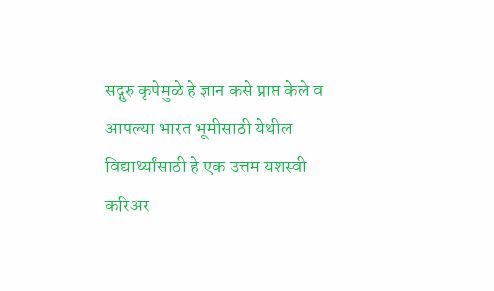सद्गुरु कृपेमुळे हे ज्ञान कसे प्राप्त केले व आपल्या भारत भूमीसाठी येथील विद्यार्थ्यांसाठी हे एक उत्तम यशस्वी करिअर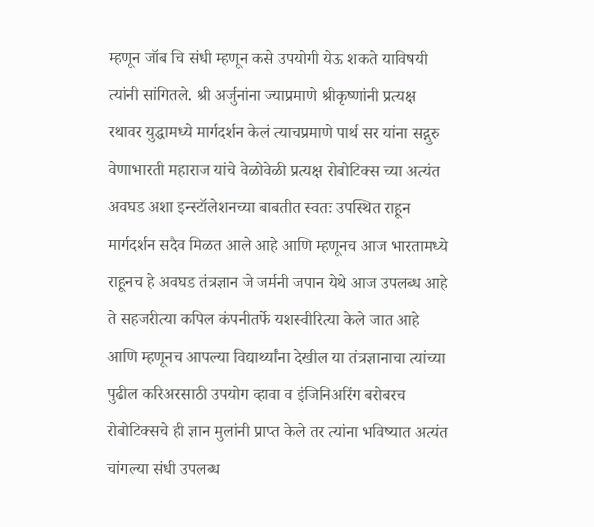म्हणून जॉब चि संधी म्हणून कसे उपयोगी येऊ शकते याविषयी त्यांनी सांगितले. श्री अर्जुनांना ज्याप्रमाणे श्रीकृष्णांनी प्रत्यक्ष रथावर युद्धामध्ये मार्गदर्शन केलं त्याचप्रमाणे पार्थ सर यांना सद्गुरु वेणाभारती महाराज यांचे वेळोवेळी प्रत्यक्ष रोबोटिक्स च्या अत्यंत अवघड अशा इन्स्टॉलेशनच्या बाबतीत स्वतः उपस्थित राहून मार्गदर्शन सदैव मिळत आले आहे आणि म्हणूनच आज भारतामध्ये राहूनच हे अवघड तंत्रज्ञान जे जर्मनी जपान येथे आज उपलब्ध आहे ते सहजरीत्या कपिल कंपनीतर्फे यशस्वीरित्या केले जात आहे  आणि म्हणूनच आपल्या विद्यार्थ्यांना देखील या तंत्रज्ञानाचा त्यांच्या पुढील करिअरसाठी उपयोग व्हावा व इंजिनिअरिंग बरोबरच रोबोटिक्सचे ही ज्ञान मुलांनी प्राप्त केले तर त्यांना भविष्यात अत्यंत चांगल्या संधी उपलब्ध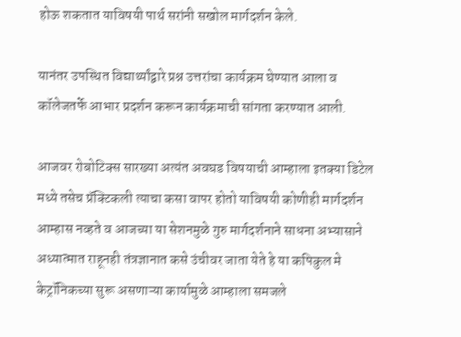होऊ शकतात याविषयी पार्थ सरांनी सखोल मार्गदर्शन केले.

यानंतर उपस्थित विद्यार्थ्यांद्वारे प्रश्न उत्तरांचा कार्यक्रम घेण्यात आला व कॉलेजतर्फे आभार प्रदर्शन करून कार्यक्रमाची सांगता करण्यात आली.

आजवर रोबोटिक्स सारख्या अत्यंत अवघड विषयाची आम्हाला इतक्या डिटेल मध्ये तसेच प्रॅक्टिकली त्याचा कसा वापर होतो याविषयी कोणीही मार्गदर्शन आम्हास नव्हते व आजच्या या सेशनमुळे गुरु मार्गदर्शनाने साधना अभ्यासाने अध्यात्मात राहूनही तंत्रज्ञानात कसे उंचीवर जाता येते हे या कपिकुल मे केट्रॉनिकच्या सुरू असणाऱ्या कार्यामुळे आम्हाला समजले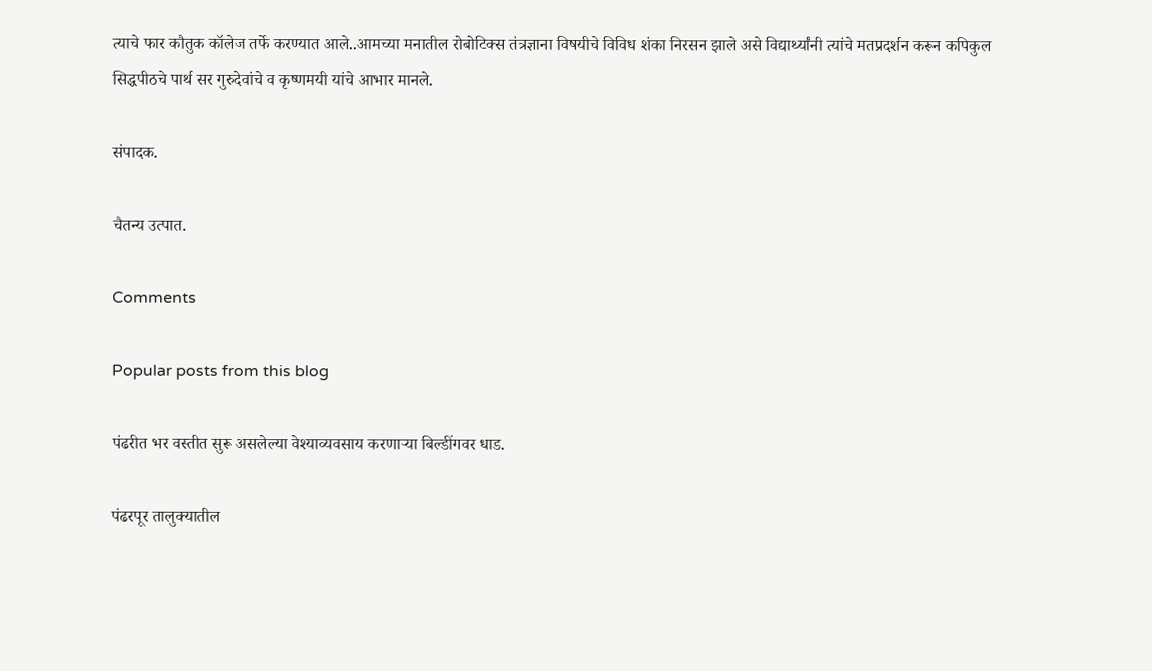त्याचे फार कौतुक कॉलेज तर्फे करण्यात आले..आमच्या मनातील रोबोटिक्स तंत्रज्ञाना विषयीचे विविध शंका निरसन झाले असे विद्यार्थ्यांनी त्यांचे मतप्रदर्शन करून कपिकुल सिद्धपीठचे पार्थ सर गुरुदेवांचे व कृष्णमयी यांचे आभार मानले.

संपादक.

चैतन्य उत्पात.

Comments

Popular posts from this blog

पंढरीत भर वस्तीत सुरू असलेल्या वेश्याव्यवसाय करणाऱ्या बिल्डींगवर धाड.

पंढरपूर तालुक्यातील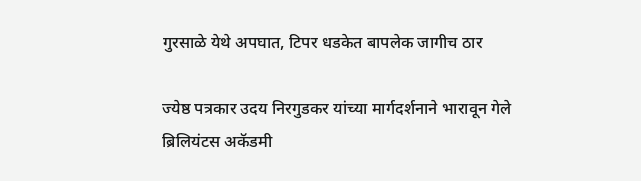गुरसाळे येथे अपघात, टिपर धडकेत बापलेक जागीच ठार

ज्येष्ठ पत्रकार उदय निरगुडकर यांच्या मार्गदर्शनाने भारावून गेले ब्रिलियंटस अकॅडमी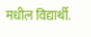मधील विद्यार्थी.